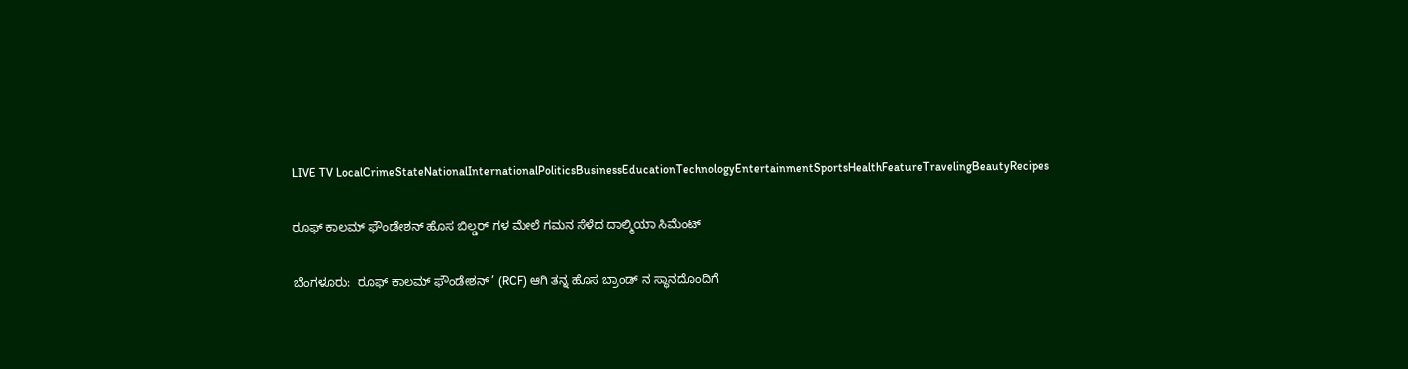LIVE TV LocalCrimeStateNationalInternationalPoliticsBusinessEducationTechnologyEntertainmentSportsHealthFeatureTravelingBeautyRecipes

ರೂಫ್ ಕಾಲಮ್ ಫೌಂಡೇಶನ್ ಹೊಸ ಬಿಲ್ಡರ್ ಗಳ ಮೇಲೆ ಗಮನ ಸೆಳೆದ ದಾಲ್ಮಿಯಾ ಸಿಮೆಂಟ್

ಬೆಂಗಳೂರು:  ರೂಫ್ ಕಾಲಮ್ ಫೌಂಡೇಶನ್’ (RCF) ಆಗಿ ತನ್ನ ಹೊಸ ಬ್ರಾಂಡ್ ನ ಸ್ಥಾನದೊಂದಿಗೆ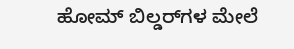ಹೋಮ್ ಬಿಲ್ಡರ್‌ಗಳ ಮೇಲೆ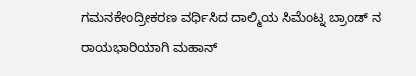ಗಮನಕೇಂದ್ರೀಕರಣ ವರ್ಧಿಸಿದ ದಾಲ್ಮಿಯ ಸಿಮೆಂಟ್ನ ಬ್ರಾಂಡ್ ನ ರಾಯಭಾರಿಯಾಗಿ ಮಹಾನ್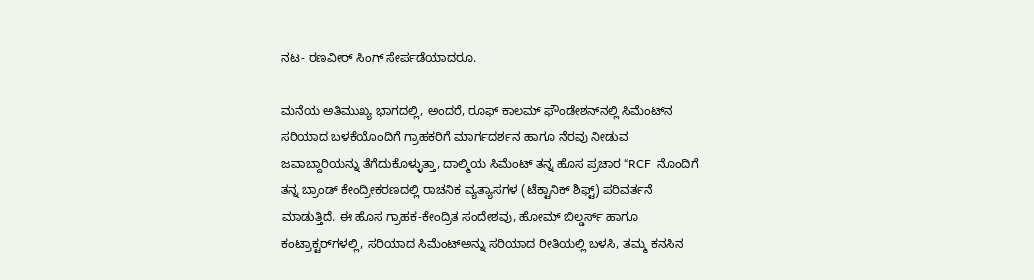ನಟ- ರಣವೀರ್ ಸಿಂಗ್ ಸೇರ್ಪಡೆಯಾದರೂ.

ಮನೆಯ ಅತಿಮುಖ್ಯ ಭಾಗದಲ್ಲಿ, ಅಂದರೆ, ರೂಫ್ ಕಾಲಮ್ ಫೌಂಡೇಶನ್‌ನಲ್ಲಿ ಸಿಮೆಂಟ್‌ನ ಸರಿಯಾದ ಬಳಕೆಯೊಂದಿಗೆ ಗ್ರಾಹಕರಿಗೆ ಮಾರ್ಗದರ್ಶನ ಹಾಗೂ ನೆರವು ನೀಡುವ ಜವಾಬ್ದಾರಿಯನ್ನು ತೆಗೆದುಕೊಳ್ಳುತ್ತಾ, ದಾಲ್ಮಿಯ ಸಿಮೆಂಟ್ ತನ್ನ ಹೊಸ ಪ್ರಚಾರ “RCF  ನೊಂದಿಗೆ ತನ್ನ ಬ್ರಾಂಡ್ ಕೇಂದ್ರೀಕರಣದಲ್ಲಿ ರಾಚನಿಕ ವ್ಯತ್ಯಾಸಗಳ (ಟೆಕ್ಟಾನಿಕ್ ಶಿಫ್ಟ್) ಪರಿವರ್ತನೆ ಮಾಡುತ್ತಿದೆ. ಈ ಹೊಸ ಗ್ರಾಹಕ-ಕೇಂದ್ರಿತ ಸಂದೇಶವು, ಹೋಮ್ ಬಿಲ್ಡರ್ಸ್ ಹಾಗೂ ಕಂಟ್ರಾಕ್ಟರ್‌ಗಳಲ್ಲಿ, ಸರಿಯಾದ ಸಿಮೆಂಟ್‌ಅನ್ನು ಸರಿಯಾದ ರೀತಿಯಲ್ಲಿ ಬಳಸಿ, ತಮ್ಮ ಕನಸಿನ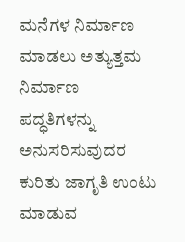ಮನೆಗಳ ನಿರ್ಮಾಣ ಮಾಡಲು ಅತ್ಯುತ್ತಮ ನಿರ್ಮಾಣ ಪದ್ಧತಿಗಳನ್ನು ಅನುಸರಿಸುವುದರ ಕುರಿತು ಜಾಗೃತಿ ಉಂಟು ಮಾಡುವ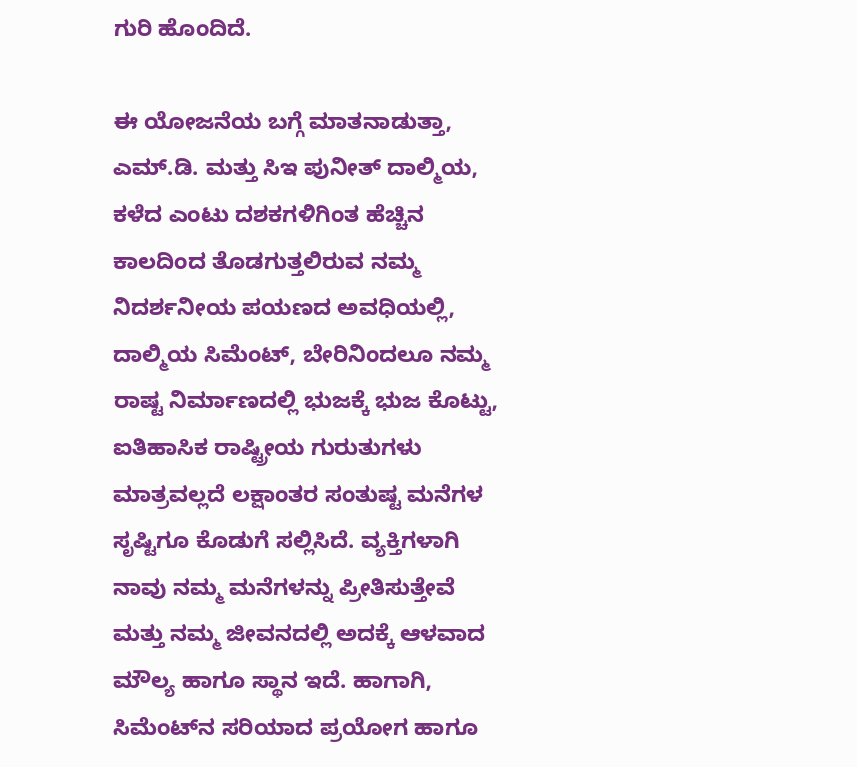ಗುರಿ ಹೊಂದಿದೆ.

ಈ ಯೋಜನೆಯ ಬಗ್ಗೆ ಮಾತನಾಡುತ್ತಾ, ಎಮ್.ಡಿ. ಮತ್ತು ಸಿಇ ಪುನೀತ್ ದಾಲ್ಮಿಯ, ಕಳೆದ ಎಂಟು ದಶಕಗಳಿಗಿಂತ ಹೆಚ್ಚಿನ ಕಾಲದಿಂದ ತೊಡಗುತ್ತಲಿರುವ ನಮ್ಮ ನಿದರ್ಶನೀಯ ಪಯಣದ ಅವಧಿಯಲ್ಲಿ, ದಾಲ್ಮಿಯ ಸಿಮೆಂಟ್, ಬೇರಿನಿಂದಲೂ ನಮ್ಮ ರಾಷ್ಟ ನಿರ್ಮಾಣದಲ್ಲಿ ಭುಜಕ್ಕೆ ಭುಜ ಕೊಟ್ಟು, ಐತಿಹಾಸಿಕ ರಾಷ್ಟ್ರೀಯ ಗುರುತುಗಳು ಮಾತ್ರವಲ್ಲದೆ ಲಕ್ಷಾಂತರ ಸಂತುಷ್ಟ ಮನೆಗಳ ಸೃಷ್ಟಿಗೂ ಕೊಡುಗೆ ಸಲ್ಲಿಸಿದೆ. ವ್ಯಕ್ತಿಗಳಾಗಿ ನಾವು ನಮ್ಮ ಮನೆಗಳನ್ನು ಪ್ರೀತಿಸುತ್ತೇವೆ ಮತ್ತು ನಮ್ಮ ಜೀವನದಲ್ಲಿ ಅದಕ್ಕೆ ಆಳವಾದ ಮೌಲ್ಯ ಹಾಗೂ ಸ್ಥಾನ ಇದೆ. ಹಾಗಾಗಿ, ಸಿಮೆಂಟ್‌ನ ಸರಿಯಾದ ಪ್ರಯೋಗ ಹಾಗೂ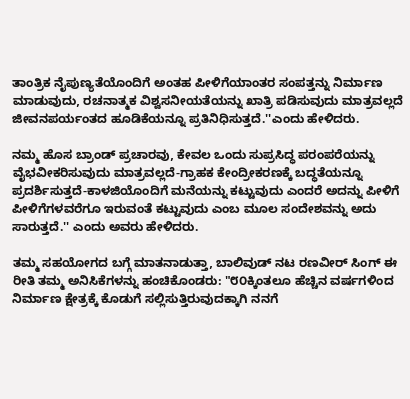ತಾಂತ್ರಿಕ ನೈಪುಣ್ಯತೆಯೊಂದಿಗೆ ಅಂತಹ ಪೀಳಿಗೆಯಾಂತರ ಸಂಪತ್ತನ್ನು ನಿರ್ಮಾಣ ಮಾಡುವುದು, ರಚನಾತ್ಮಕ ವಿಶ್ವಸನೀಯತೆಯನ್ನು ಖಾತ್ರಿ ಪಡಿಸುವುದು ಮಾತ್ರವಲ್ಲದೆ ಜೀವನಪರ್ಯಂತದ ಹೂಡಿಕೆಯನ್ನೂ ಪ್ರತಿನಿಧಿಸುತ್ತದೆ.''ಎಂದು ಹೇಳಿದರು.

ನಮ್ಮ ಹೊಸ ಬ್ರಾಂಡ್ ಪ್ರಚಾರವು, ಕೇವಲ ಒಂದು ಸುಪ್ರಸಿದ್ಧ ಪರಂಪರೆಯನ್ನು ವೈಭವೀಕರಿಸುವುದು ಮಾತ್ರವಲ್ಲದೆ-ಗ್ರಾಹಕ ಕೇಂದ್ರೀಕರಣಕ್ಕೆ ಬದ್ಧತೆಯನ್ನೂ ಪ್ರದರ್ಶಿಸುತ್ತದೆ-ಕಾಳಜಿಯೊಂದಿಗೆ ಮನೆಯನ್ನು ಕಟ್ಟುವುದು ಎಂದರೆ ಅದನ್ನು ಪೀಳಿಗೆ ಪೀಳಿಗೆಗಳವರೆಗೂ ಇರುವಂತೆ ಕಟ್ಟುವುದು ಎಂಬ ಮೂಲ ಸಂದೇಶವನ್ನು ಅದು ಸಾರುತ್ತದೆ.'' ಎಂದು ಅವರು ಹೇಳಿದರು.

ತಮ್ಮ ಸಹಯೋಗದ ಬಗ್ಗೆ ಮಾತನಾಡುತ್ತಾ, ಬಾಲಿವುಡ್ ನಟ ರಣವೀರ್ ಸಿಂಗ್ ಈ ರೀತಿ ತಮ್ಮ ಅನಿಸಿಕೆಗಳನ್ನು ಹಂಚಿಕೊಂಡರು: "೮೦ಕ್ಕಿಂತಲೂ ಹೆಚ್ಚಿನ ವರ್ಷಗಳಿಂದ ನಿರ್ಮಾಣ ಕ್ಷೇತ್ರಕ್ಕೆ ಕೊಡುಗೆ ಸಲ್ಲಿಸುತ್ತಿರುವುದಕ್ಕಾಗಿ ನನಗೆ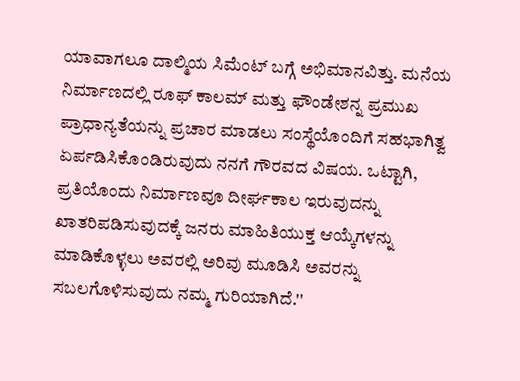ಯಾವಾಗಲೂ ದಾಲ್ಮಿಯ ಸಿಮೆಂಟ್ ಬಗ್ಗೆ ಅಭಿಮಾನವಿತ್ತು. ಮನೆಯ ನಿರ್ಮಾಣದಲ್ಲಿ ರೂಫ್ ಕಾಲಮ್ ಮತ್ತು ಫೌಂಡೇಶನ್ನ ಪ್ರಮುಖ ಪ್ರಾಧಾನ್ಯತೆಯನ್ನು ಪ್ರಚಾರ ಮಾಡಲು ಸಂಸ್ಥೆಯೊಂದಿಗೆ ಸಹಭಾಗಿತ್ವ ಏರ್ಪಡಿಸಿಕೊಂಡಿರುವುದು ನನಗೆ ಗೌರವದ ವಿಷಯ. ಒಟ್ಟಾಗಿ, ಪ್ರತಿಯೊಂದು ನಿರ್ಮಾಣವೂ ದೀರ್ಘಕಾಲ ಇರುವುದನ್ನು ಖಾತರಿಪಡಿಸುವುದಕ್ಕೆ ಜನರು ಮಾಹಿತಿಯುಕ್ತ ಆಯ್ಕೆಗಳನ್ನು ಮಾಡಿಕೊಳ್ಳಲು ಅವರಲ್ಲಿ ಅರಿವು ಮೂಡಿಸಿ ಅವರನ್ನು ಸಬಲಗೊಳಿಸುವುದು ನಮ್ಮ ಗುರಿಯಾಗಿದೆ.''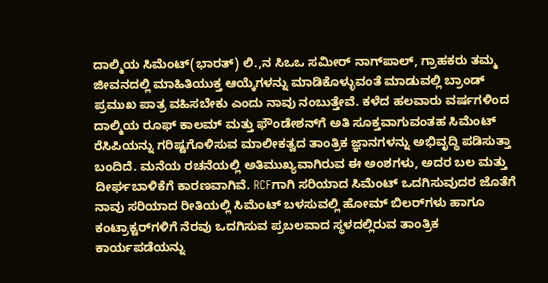ದಾಲ್ಮಿಯ ಸಿಮೆಂಟ್(ಭಾರತ್) ಲಿ.,ನ ಸಿಒಒ ಸಮೀರ್ ನಾಗ್‌ಪಾಲ್, ಗ್ರಾಹಕರು ತಮ್ಮ ಜೀವನದಲ್ಲಿ ಮಾಹಿತಿಯುಕ್ತ ಆಯ್ಕೆಗಳನ್ನು ಮಾಡಿಕೊಳ್ಳುವಂತೆ ಮಾಡುವಲ್ಲಿ ಬ್ರಾಂಡ್ ಪ್ರಮುಖ ಪಾತ್ರ ವಹಿಸಬೇಕು ಎಂದು ನಾವು ನಂಬುತ್ತೇವೆ. ಕಳೆದ ಹಲವಾರು ವರ್ಷಗಳಿಂದ ದಾಲ್ಮಿಯ ರೂಫ್ ಕಾಲಮ್ ಮತ್ತು ಫೌಂಡೇಶನ್‌ಗೆ ಅತಿ ಸೂಕ್ತವಾಗುವಂತಹ ಸಿಮೆಂಟ್ ರೆಸಿಪಿಯನ್ನು ಗರಿಷ್ಟಗೊಳಿಸುವ ಮಾಲೀಕತ್ವದ ತಾಂತ್ರಿಕ ಜ್ಞಾನಗಳನ್ನು ಅಭಿವೃದ್ಧಿ ಪಡಿಸುತ್ತಾ ಬಂದಿದೆ. ಮನೆಯ ರಚನೆಯಲ್ಲಿ ಅತಿಮುಖ್ಯವಾಗಿರುವ ಈ ಅಂಶಗಳು, ಅದರ ಬಲ ಮತ್ತು ದೀರ್ಘಬಾಳಿಕೆಗೆ ಕಾರಣವಾಗಿವೆ. RCFಗಾಗಿ ಸರಿಯಾದ ಸಿಮೆಂಟ್ ಒದಗಿಸುವುದರ ಜೊತೆಗೆ ನಾವು ಸರಿಯಾದ ರೀತಿಯಲ್ಲಿ ಸಿಮೆಂಟ್ ಬಳಸುವಲ್ಲಿ ಹೋಮ್ ಬಿಲರ್‌ಗಳು ಹಾಗೂ ಕಂಟ್ರಾಕ್ಟರ್‌ಗಳಿಗೆ ನೆರವು ಒದಗಿಸುವ ಪ್ರಬಲವಾದ ಸ್ಥಳದಲ್ಲಿರುವ ತಾಂತ್ರಿಕ ಕಾರ್ಯಪಡೆಯನ್ನು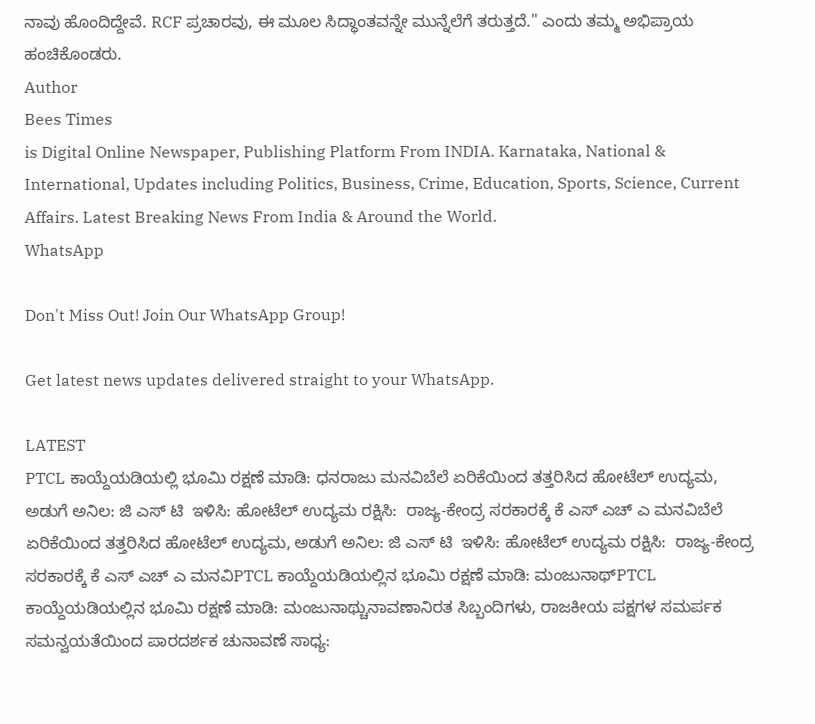ನಾವು ಹೊಂದಿದ್ದೇವೆ. RCF ಪ್ರಚಾರವು, ಈ ಮೂಲ ಸಿದ್ಧಾಂತವನ್ನೇ ಮುನ್ನೆಲೆಗೆ ತರುತ್ತದೆ.'' ಎಂದು ತಮ್ಮ ಅಭಿಪ್ರಾಯ ಹಂಚಿಕೊಂಡರು.
Author
Bees Times
is Digital Online Newspaper, Publishing Platform From INDIA. Karnataka, National & International, Updates including Politics, Business, Crime, Education, Sports, Science, Current Affairs. Latest Breaking News From India & Around the World.
WhatsApp

Don't Miss Out! Join Our WhatsApp Group!

Get latest news updates delivered straight to your WhatsApp.

LATEST
PTCL ಕಾಯ್ದೆಯಡಿಯಲ್ಲಿ ಭೂಮಿ ರಕ್ಷಣೆ ಮಾಡಿ: ಧನರಾಜು ಮನವಿಬೆಲೆ ಏರಿಕೆಯಿಂದ ತತ್ತರಿಸಿದ ಹೋಟೆಲ್ ಉದ್ಯಮ, ಅಡುಗೆ ಅನಿಲ: ಜಿ ಎಸ್ ಟಿ  ಇಳಿಸಿ: ಹೋಟೆಲ್ ಉದ್ಯಮ ರಕ್ಷಿಸಿ:  ರಾಜ್ಯ-ಕೇಂದ್ರ ಸರಕಾರಕ್ಕೆ ಕೆ ಎಸ್ ಎಚ್ ಎ ಮನವಿಬೆಲೆ ಏರಿಕೆಯಿಂದ ತತ್ತರಿಸಿದ ಹೋಟೆಲ್ ಉದ್ಯಮ, ಅಡುಗೆ ಅನಿಲ: ಜಿ ಎಸ್ ಟಿ  ಇಳಿಸಿ: ಹೋಟೆಲ್ ಉದ್ಯಮ ರಕ್ಷಿಸಿ:  ರಾಜ್ಯ-ಕೇಂದ್ರ ಸರಕಾರಕ್ಕೆ ಕೆ ಎಸ್ ಎಚ್ ಎ ಮನವಿPTCL ಕಾಯ್ದೆಯಡಿಯಲ್ಲಿನ ಭೂಮಿ ರಕ್ಷಣೆ ಮಾಡಿ: ಮಂಜುನಾಥ್PTCL ಕಾಯ್ದೆಯಡಿಯಲ್ಲಿನ ಭೂಮಿ ರಕ್ಷಣೆ ಮಾಡಿ: ಮಂಜುನಾಥ್ಚುನಾವಣಾನಿರತ ಸಿಬ್ಬಂದಿಗಳು, ರಾಜಕೀಯ ಪಕ್ಷಗಳ ಸಮರ್ಪಕ ಸಮನ್ವಯತೆಯಿಂದ ಪಾರದರ್ಶಕ ಚುನಾವಣೆ ಸಾಧ್ಯ: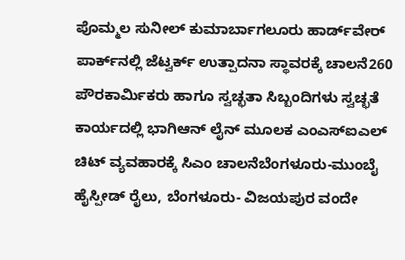ಪೊಮ್ಮಲ ಸುನೀಲ್ ಕುಮಾರ್ಬಾಗಲೂರು ಹಾರ್ಡ್‌ವೇರ್ ಪಾರ್ಕ್‌ನಲ್ಲಿ ಜೆಟ್ವರ್ಕ್ ಉತ್ಪಾದನಾ ಸ್ಥಾವರಕ್ಕೆ ಚಾಲನೆ260 ಪೌರಕಾರ್ಮಿಕರು ಹಾಗೂ ಸ್ವಚ್ಛತಾ ಸಿಬ್ಬಂದಿಗಳು ಸ್ವಚ್ಛತೆ ಕಾರ್ಯದಲ್ಲಿ ಭಾಗಿಆನ್ ಲೈನ್ ಮೂಲಕ ಎಂಎಸ್ಐಎಲ್ ಚಿಟ್ ವ್ಯವಹಾರಕ್ಕೆ ಸಿಎಂ ಚಾಲನೆಬೆಂಗಳೂರು-ಮುಂಬೈ ಹೈಸ್ಪೀಡ್ ರೈಲು, ಬೆಂಗಳೂರು- ವಿಜಯಪುರ ವಂದೇ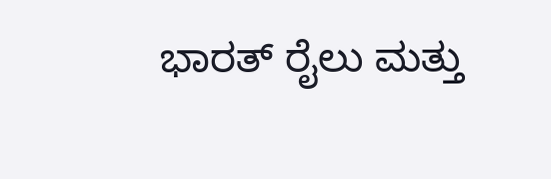ಭಾರತ್ ರೈಲು ಮತ್ತು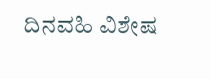ದಿನವಹಿ ವಿಶೇಷ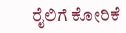ರೈಲಿಗೆ ಕೋರಿಕೆ